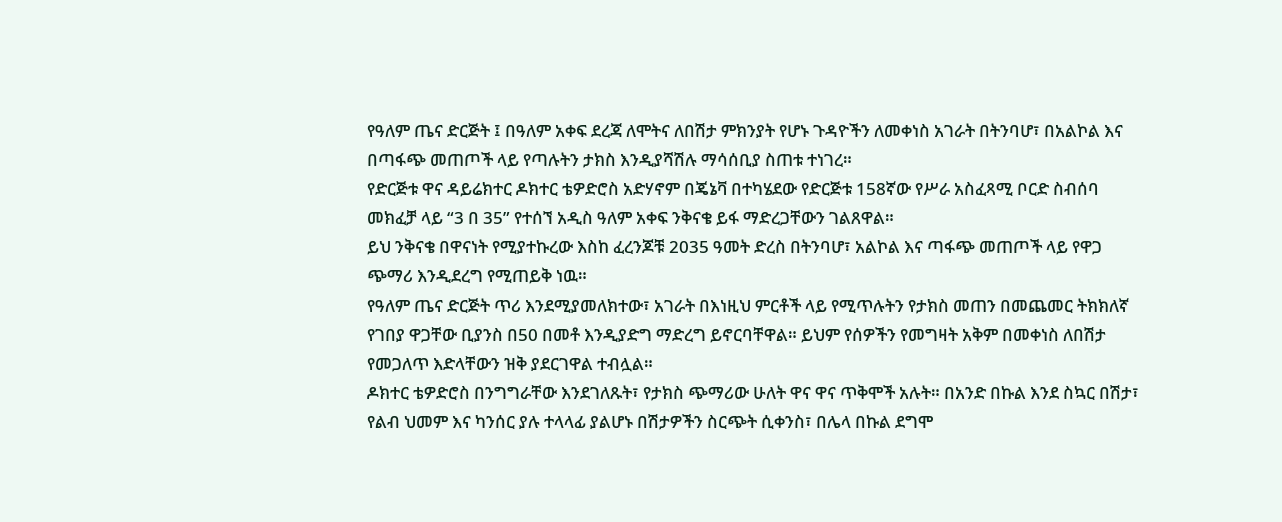የዓለም ጤና ድርጅት ፤ በዓለም አቀፍ ደረጃ ለሞትና ለበሽታ ምክንያት የሆኑ ጉዳዮችን ለመቀነስ አገራት በትንባሆ፣ በአልኮል እና በጣፋጭ መጠጦች ላይ የጣሉትን ታክስ እንዲያሻሽሉ ማሳሰቢያ ስጠቱ ተነገረ።
የድርጅቱ ዋና ዳይሬክተር ዶክተር ቴዎድሮስ አድሃኖም በጄኔቫ በተካሄደው የድርጅቱ 158ኛው የሥራ አስፈጻሚ ቦርድ ስብሰባ መክፈቻ ላይ “3 በ 35” የተሰኘ አዲስ ዓለም አቀፍ ንቅናቄ ይፋ ማድረጋቸውን ገልጸዋል።
ይህ ንቅናቄ በዋናነት የሚያተኩረው እስከ ፈረንጆቹ 2035 ዓመት ድረስ በትንባሆ፣ አልኮል እና ጣፋጭ መጠጦች ላይ የዋጋ ጭማሪ እንዲደረግ የሚጠይቅ ነዉ።
የዓለም ጤና ድርጅት ጥሪ እንደሚያመለክተው፣ አገራት በእነዚህ ምርቶች ላይ የሚጥሉትን የታክስ መጠን በመጨመር ትክክለኛ የገበያ ዋጋቸው ቢያንስ በ50 በመቶ እንዲያድግ ማድረግ ይኖርባቸዋል። ይህም የሰዎችን የመግዛት አቅም በመቀነስ ለበሽታ የመጋለጥ እድላቸውን ዝቅ ያደርገዋል ተብሏል።
ዶክተር ቴዎድሮስ በንግግራቸው እንደገለጹት፣ የታክስ ጭማሪው ሁለት ዋና ዋና ጥቅሞች አሉት። በአንድ በኩል እንደ ስኳር በሽታ፣ የልብ ህመም እና ካንሰር ያሉ ተላላፊ ያልሆኑ በሽታዎችን ስርጭት ሲቀንስ፣ በሌላ በኩል ደግሞ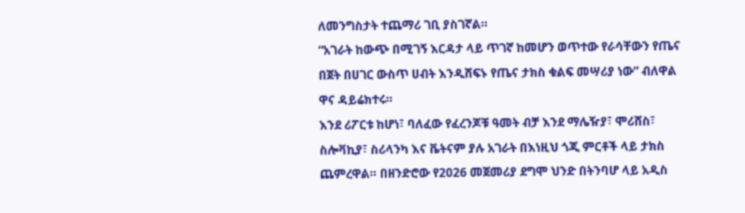ለመንግስታት ተጨማሪ ገቢ ያስገኛል።
“አገራት ከውጭ በሚገኝ እርዳታ ላይ ጥገኛ ከመሆን ወጥተው የራሳቸውን የጤና በጀት በሀገር ውስጥ ሀብት እንዲሸፍኑ የጤና ታክስ ቁልፍ መሣሪያ ነው” ብለዋል ዋና ዳይሬክተሩ።
እንደ ሪፖርቱ ከሆነ፣ ባለፈው የፈረንጆቹ ዓመት ብቻ እንደ ማሌዥያ፣ ሞሪሸስ፣ ስሎቫኪያ፣ ስሪላንካ እና ቬትናም ያሉ አገራት በእነዚህ ጎጂ ምርቶች ላይ ታክስ ጨምረዋል። በዘንድሮው የ2026 መጀመሪያ ደግሞ ህንድ በትንባሆ ላይ አዲስ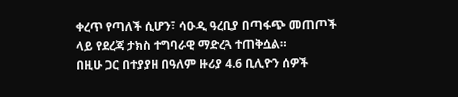ቀረጥ የጣለች ሲሆን፣ ሳዑዲ ዓረቢያ በጣፋጭ መጠጦች ላይ የደረጃ ታክስ ተግባራዊ ማድረጓ ተጠቅሷል።
በዚሁ ጋር በተያያዘ በዓለም ዙሪያ 4.6 ቢሊዮን ሰዎች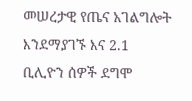መሠረታዊ የጤና አገልግሎት እንደማያገኙ እና 2.1 ቢሊዮን ሰዎች ደግሞ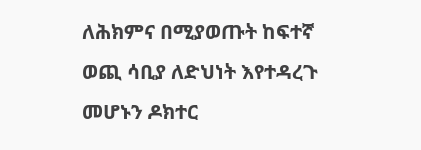ለሕክምና በሚያወጡት ከፍተኛ ወጪ ሳቢያ ለድህነት እየተዳረጉ መሆኑን ዶክተር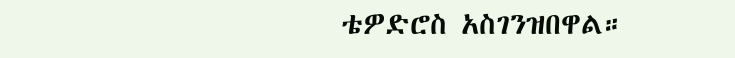ቴዎድሮስ አስገንዝበዋል።